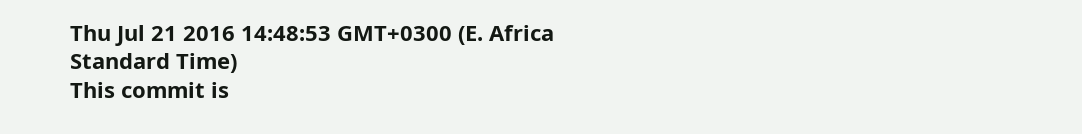Thu Jul 21 2016 14:48:53 GMT+0300 (E. Africa Standard Time)
This commit is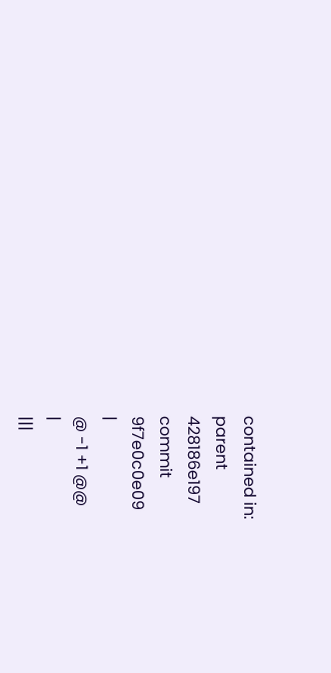contained in:
parent
428186e197
commit
9f7e0c0e09
|
@ -1 +1 @@
|
|||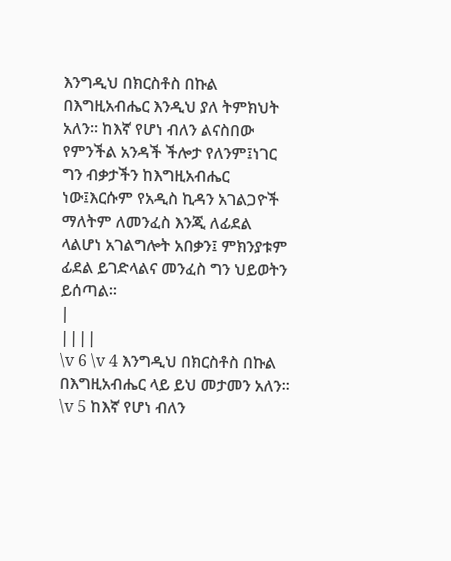እንግዲህ በክርስቶስ በኩል በእግዚአብሔር እንዲህ ያለ ትምክህት አለን። ከእኛ የሆነ ብለን ልናስበው የምንችል አንዳች ችሎታ የለንም፤ነገር ግን ብቃታችን ከእግዚአብሔር ነው፤እርሱም የአዲስ ኪዳን አገልጋዮች ማለትም ለመንፈስ እንጂ ለፊደል ላልሆነ አገልግሎት አበቃን፤ ምክንያቱም ፊደል ይገድላልና መንፈስ ግን ህይወትን ይሰጣል።
|
||||
\v 6 \v 4 እንግዲህ በክርስቶስ በኩል በእግዚአብሔር ላይ ይህ መታመን አለን። \v 5 ከእኛ የሆነ ብለን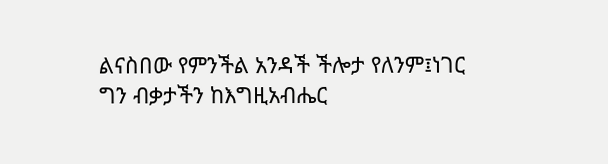ልናስበው የምንችል አንዳች ችሎታ የለንም፤ነገር ግን ብቃታችን ከእግዚአብሔር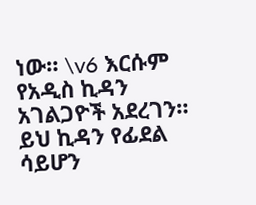ነው። \v6 እርሱም የአዲስ ኪዳን አገልጋዮች አደረገን። ይህ ኪዳን የፊደል ሳይሆን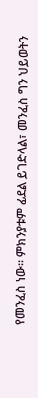የመንፈስ ነው። ምክንያቱም ፊደል ይገድላል፣ መንፈስ ግን ህይወትን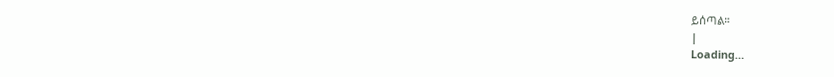ይሰጣል።
|
Loading…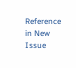Reference in New Issue